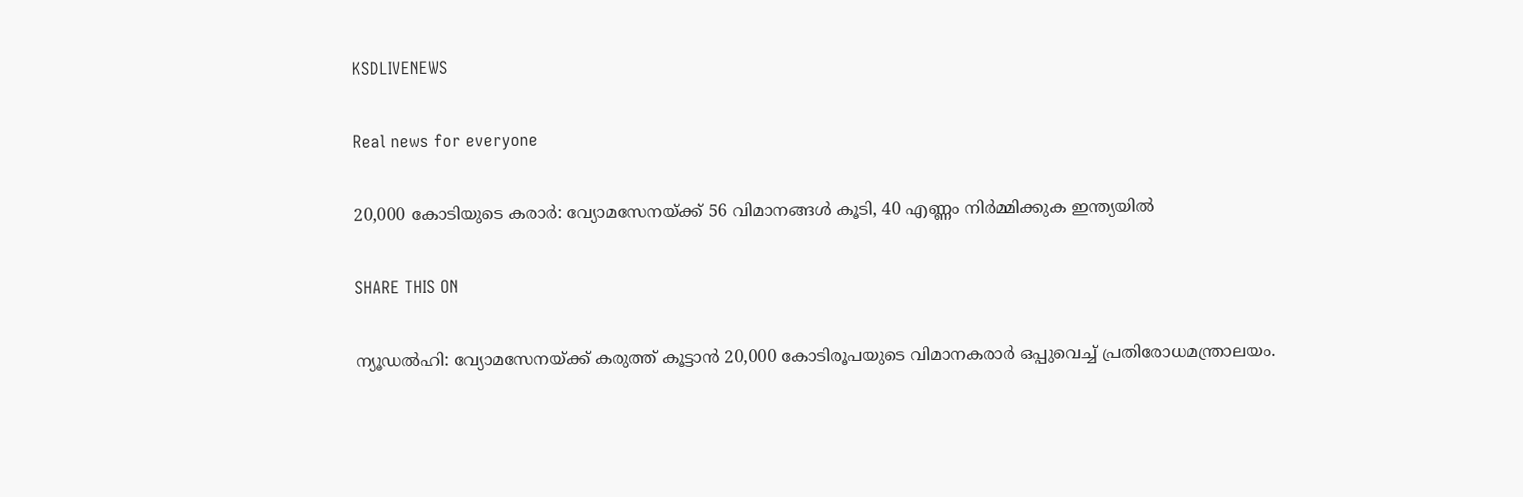KSDLIVENEWS

Real news for everyone

20,000 കോടിയുടെ കരാര്‍: വ്യോമസേനയ്ക്ക് 56 വിമാനങ്ങള്‍ കൂടി, 40 എണ്ണം നിര്‍മ്മിക്കുക ഇന്ത്യയില്‍

SHARE THIS ON

ന്യൂഡൽഹി: വ്യോമസേനയ്ക്ക് കരുത്ത് കൂട്ടാൻ 20,000 കോടിരൂപയുടെ വിമാനകരാർ ഒപ്പുവെച്ച് പ്രതിരോധമന്ത്രാലയം.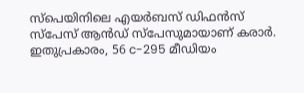സ്പെയിനിലെ എയർബസ് ഡിഫൻസ് സ്പേസ് ആൻഡ് സ്പേസുമായാണ് കരാർ. ഇതുപ്രകാരം, 56 c-295 മീഡിയം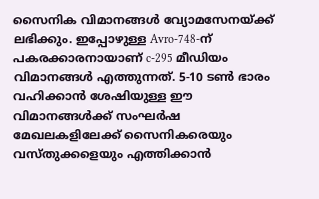സൈനിക വിമാനങ്ങൾ വ്യോമസേനയ്ക്ക് ലഭിക്കും. ഇപ്പോഴുള്ള Avro-748-ന് പകരക്കാരനായാണ് c-295 മീഡിയം വിമാനങ്ങൾ എത്തുന്നത്. 5-10 ടൺ ഭാരം വഹിക്കാൻ ശേഷിയുള്ള ഈ വിമാനങ്ങൾക്ക് സംഘർഷ മേഖലകളിലേക്ക് സൈനികരെയും വസ്തുക്കളെയും എത്തിക്കാൻ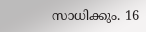സാധിക്കും. 16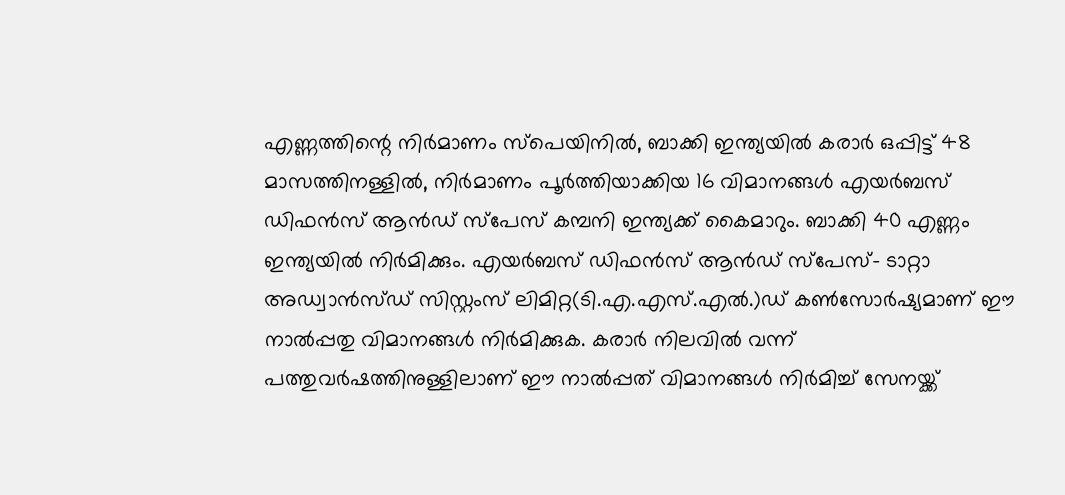എണ്ണത്തിന്റെ നിർമാണം സ്പെയിനിൽ, ബാക്കി ഇന്ത്യയിൽ കരാർ ഒപ്പിട്ട് 48 മാസത്തിനള്ളിൽ, നിർമാണം പൂർത്തിയാക്കിയ 16 വിമാനങ്ങൾ എയർബസ് ഡിഫൻസ് ആൻഡ് സ്പേസ് കമ്പനി ഇന്ത്യക്ക് കൈമാറും. ബാക്കി 40 എണ്ണം ഇന്ത്യയിൽ നിർമിക്കും. എയർബസ് ഡിഫൻസ് ആൻഡ് സ്പേസ്- ടാറ്റാ അഡ്വാൻസ്ഡ് സിസ്റ്റംസ് ലിമിറ്റ(ടി.എ.എസ്.എൽ.)ഡ് കൺസോർഷ്യമാണ് ഈ നാൽപ്പതു വിമാനങ്ങൾ നിർമിക്കുക. കരാർ നിലവിൽ വന്ന് പത്തുവർഷത്തിനുള്ളിലാണ് ഈ നാൽപ്പത് വിമാനങ്ങൾ നിർമിച്ച് സേനയ്ക്ക്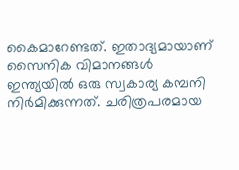കൈമാറേണ്ടത്. ഇതാദ്യമായാണ് സൈനിക വിമാനങ്ങൾ ഇന്ത്യയിൽ ഒരു സ്വകാര്യ കമ്പനി നിർമിക്കുന്നത്. ചരിത്രപരമായ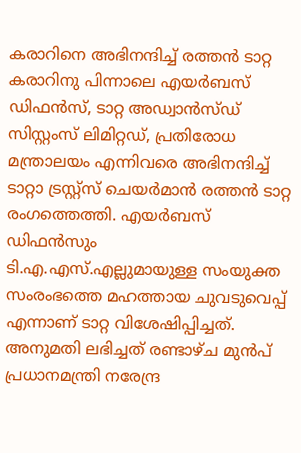കരാറിനെ അഭിനന്ദിച്ച് രത്തൻ ടാറ്റ കരാറിനു പിന്നാലെ എയർബസ് ഡിഫൻസ്, ടാറ്റ അഡ്വാൻസ്ഡ് സിസ്റ്റംസ് ലിമിറ്റഡ്, പ്രതിരോധ മന്ത്രാലയം എന്നിവരെ അഭിനന്ദിച്ച് ടാറ്റാ ട്രസ്റ്റ്സ് ചെയർമാൻ രത്തൻ ടാറ്റ രംഗത്തെത്തി. എയർബസ് ഡിഫൻസും ടി.എ.എസ്.എല്ലുമായുള്ള സംയുക്ത സംരംഭത്തെ മഹത്തായ ചുവടുവെപ്പ് എന്നാണ് ടാറ്റ വിശേഷിപ്പിച്ചത്. അനുമതി ലഭിച്ചത് രണ്ടാഴ്ച മുൻപ് പ്രധാനമന്ത്രി നരേന്ദ്ര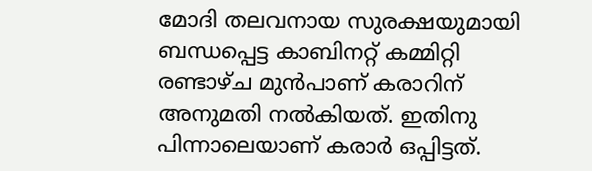മോദി തലവനായ സുരക്ഷയുമായി ബന്ധപ്പെട്ട കാബിനറ്റ് കമ്മിറ്റി രണ്ടാഴ്ച മുൻപാണ് കരാറിന് അനുമതി നൽകിയത്. ഇതിനു പിന്നാലെയാണ് കരാർ ഒപ്പിട്ടത്.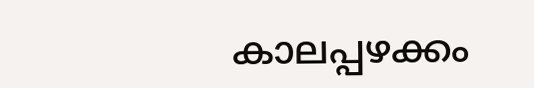കാലപ്പഴക്കം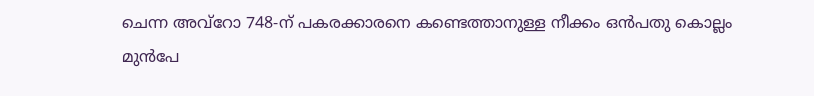ചെന്ന അവ്റോ 748-ന് പകരക്കാരനെ കണ്ടെത്താനുള്ള നീക്കം ഒൻപതു കൊല്ലം മുൻപേ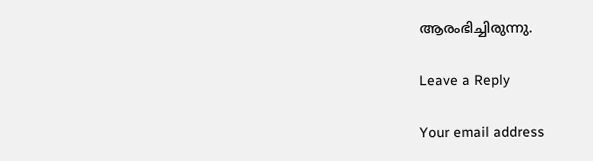ആരംഭിച്ചിരുന്നു.

Leave a Reply

Your email address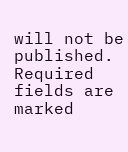will not be published. Required fields are marked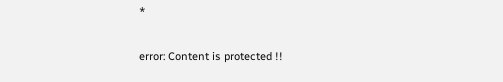*

error: Content is protected !!